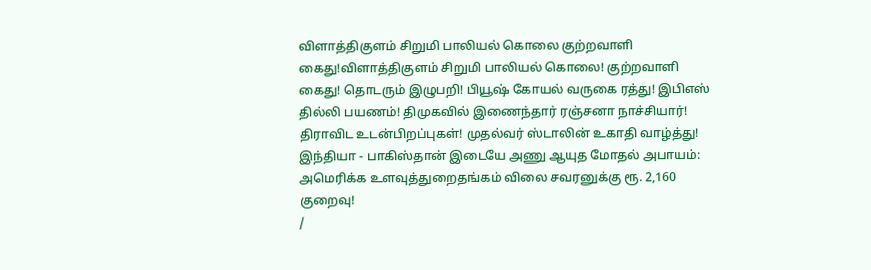விளாத்திகுளம் சிறுமி பாலியல் கொலை குற்றவாளி கைது!விளாத்திகுளம் சிறுமி பாலியல் கொலை! குற்றவாளி கைது! தொடரும் இழுபறி! பியூஷ் கோயல் வருகை ரத்து! இபிஎஸ் தில்லி பயணம்! திமுகவில் இணைந்தார் ரஞ்சனா நாச்சியார்! திராவிட உடன்பிறப்புகள்! முதல்வர் ஸ்டாலின் உகாதி வாழ்த்து! இந்தியா - பாகிஸ்தான் இடையே அணு ஆயுத மோதல் அபாயம்: அமெரிக்க உளவுத்துறைதங்கம் விலை சவரனுக்கு ரூ. 2,160 குறைவு!
/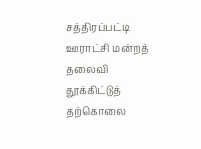சத்திரப்பட்டி ஊராட்சி மன்றத் தலைவி தூக்கிட்டுத் தற்கொலை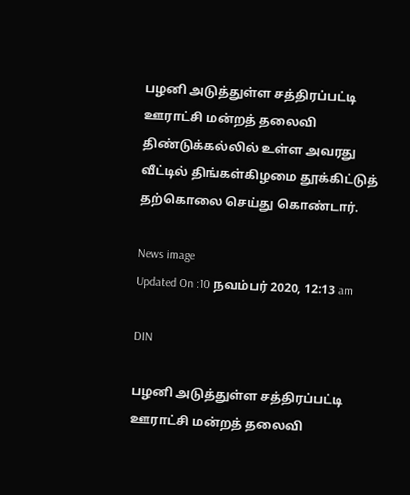பழனி அடுத்துள்ள சத்திரப்பட்டி ஊராட்சி மன்றத் தலைவி திண்டுக்கல்லில் உள்ள அவரது வீட்டில் திங்கள்கிழமை தூக்கிட்டுத் தற்கொலை செய்து கொண்டார்.

News image
Updated On :10 நவம்பர் 2020, 12:13 am

DIN

பழனி அடுத்துள்ள சத்திரப்பட்டி ஊராட்சி மன்றத் தலைவி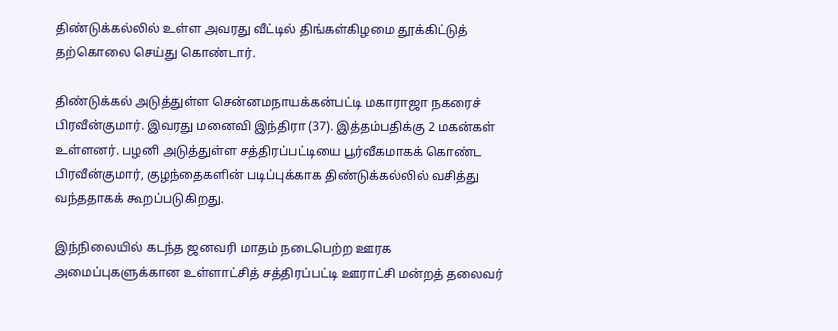திண்டுக்கல்லில் உள்ள அவரது வீட்டில் திங்கள்கிழமை தூக்கிட்டுத் தற்கொலை செய்து கொண்டார்.

திண்டுக்கல் அடுத்துள்ள சென்னமநாயக்கன்பட்டி மகாராஜா நகரைச் பிரவீன்குமார். இவரது மனைவி இந்திரா (37). இத்தம்பதிக்கு 2 மகன்கள் உள்ளனர். பழனி அடுத்துள்ள சத்திரப்பட்டியை பூர்வீகமாகக் கொண்ட பிரவீன்குமார், குழந்தைகளின் படிப்புக்காக திண்டுக்கல்லில் வசித்து வந்ததாகக் கூறப்படுகிறது.

இந்நிலையில் கடந்த ஜனவரி மாதம் நடைபெற்ற ஊரக அமைப்புகளுக்கான உள்ளாட்சித் சத்திரப்பட்டி ஊராட்சி மன்றத் தலைவர்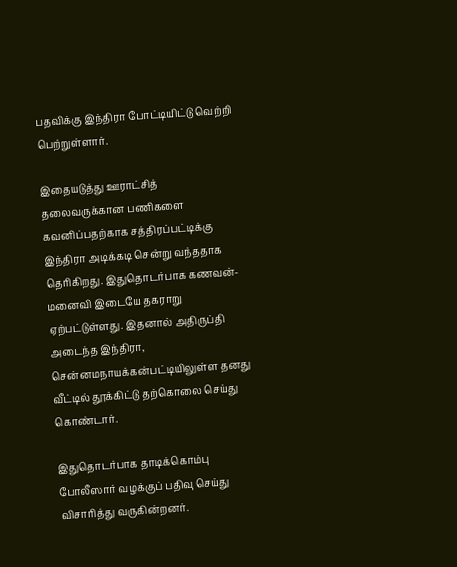பதவிக்கு இந்திரா போட்டியிட்டு வெற்றி பெற்றுள்ளார்.

இதையடுத்து ஊராட்சித் தலைவருக்கான பணிகளை கவனிப்பதற்காக சத்திரப்பட்டிக்கு இந்திரா அடிக்கடி சென்று வந்ததாக தெரிகிறது. இதுதொடர்பாக கணவன்- மனைவி இடையே தகராறு ஏற்பட்டுள்ளது. இதனால் அதிருப்தி அடைந்த இந்திரா, சென்னமநாயக்கன்பட்டியிலுள்ள தனது வீட்டில் தூக்கிட்டு தற்கொலை செய்து கொண்டார்.

இதுதொடர்பாக தாடிக்கொம்பு போலீஸார் வழக்குப் பதிவு செய்து விசாரித்து வருகின்றனர்.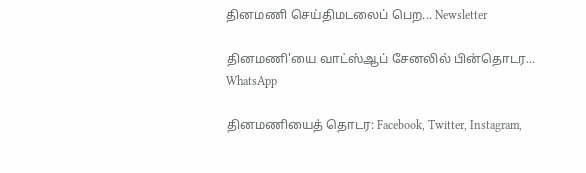தினமணி செய்திமடலைப் பெற... Newsletter

தினமணி'யை வாட்ஸ்ஆப் சேனலில் பின்தொடர... WhatsApp

தினமணியைத் தொடர: Facebook, Twitter, Instagram,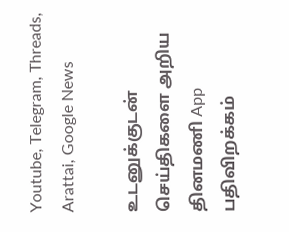Youtube, Telegram, Threads, Arattai, Google News

உடனுக்குடன் செய்திகளை அறிய தினமணி App பதிவிறக்கம்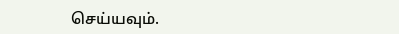செய்யவும்.